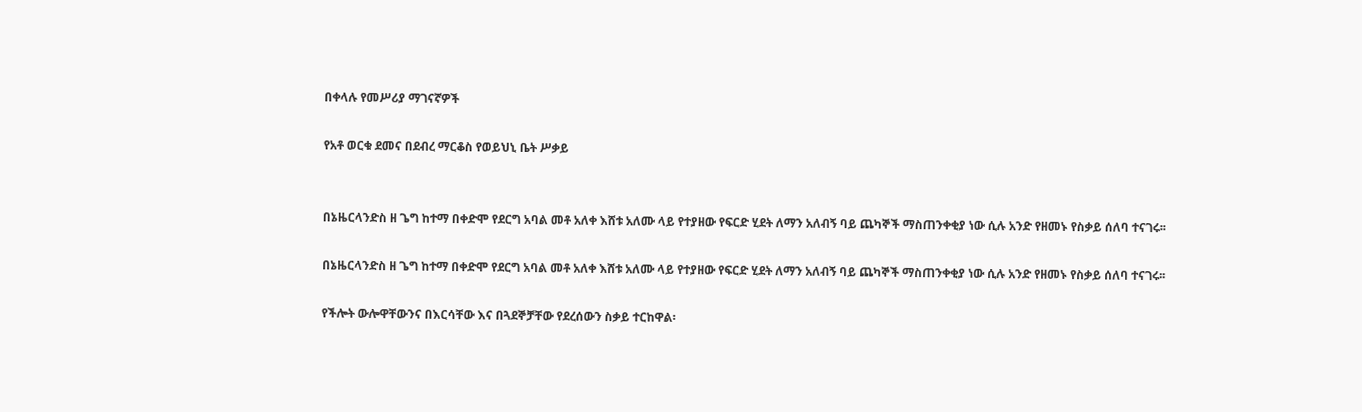በቀላሉ የመሥሪያ ማገናኛዎች

የአቶ ወርቁ ደመና በደብረ ማርቆስ የወይህኒ ቤት ሥቃይ


በኔዜርላንድስ ዘ ጌግ ከተማ በቀድሞ የደርግ አባል መቶ አለቀ እሸቱ አለሙ ላይ የተያዘው የፍርድ ሂደት ለማን አለብኝ ባይ ጨካኞች ማስጠንቀቂያ ነው ሲሉ አንድ የዘመኑ የስቃይ ሰለባ ተናገሩ፡፡

በኔዜርላንድስ ዘ ጌግ ከተማ በቀድሞ የደርግ አባል መቶ አለቀ እሸቱ አለሙ ላይ የተያዘው የፍርድ ሂደት ለማን አለብኝ ባይ ጨካኞች ማስጠንቀቂያ ነው ሲሉ አንድ የዘመኑ የስቃይ ሰለባ ተናገሩ፡፡

የችሎት ውሎዋቸውንና በእርሳቸው እና በጓደኞቻቸው የደረሰውን ስቃይ ተርከዋል፡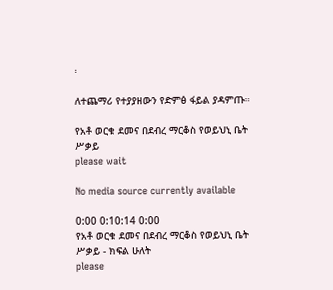፡

ለተጨማሪ የተያያዘውን የድምፅ ፋይል ያዳምጡ።

የአቶ ወርቁ ደመና በደብረ ማርቆስ የወይህኒ ቤት ሥቃይ
please wait

No media source currently available

0:00 0:10:14 0:00
የአቶ ወርቁ ደመና በደብረ ማርቆስ የወይህኒ ቤት ሥቃይ - ክፍል ሁለት
please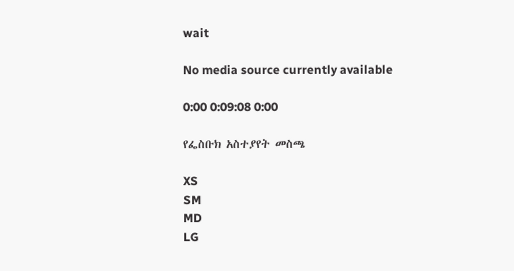wait

No media source currently available

0:00 0:09:08 0:00

የፌስቡክ አስተያየት መስጫ

XS
SM
MD
LG